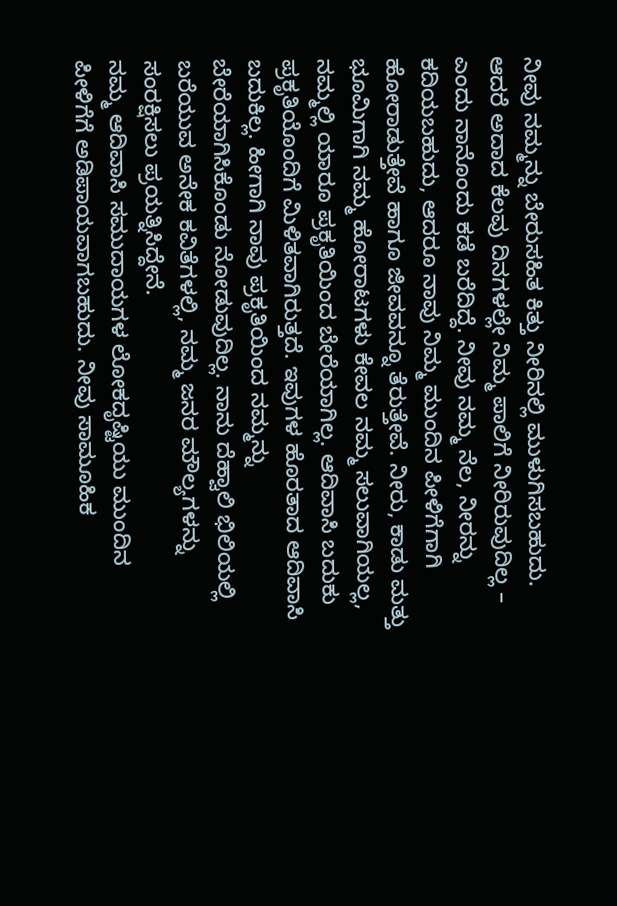ನೀವು ನಮ್ಮನ್ನು ಬೇರುಸಹಿತ ಕಿತ್ತು ನೀರಿನಲ್ಲಿ ಮುಳುಗಿಸಬಹುದು. ಆದರೆ ಅದಾದ ಕೆಲವು ದಿನಗಳಲ್ಲೇ ನಿಮ್ಮ ಪಾಲಿಗೆ ನೀರಿರುವುದಿಲ್ಲ – ಎಂದು ನಾನೊಂದು ಕಡೆ ಬರೆದಿದ್ದೆ. ನೀವು ನಮ್ಮ ನೆಲ, ನೀರನ್ನು ಕದಿಯಬಹುದು, ಆದರೂ ನಾವು ನಿಮ್ಮ ಮುಂದಿನ ಪೀಳಿಗೆಗಾಗಿ ಹೋರಾಡುತ್ತೇವೆ ಹಾಗೂ ಜೀವವನ್ನೂ ತೆರುತ್ತೇವೆ. ನೀರು, ಕಾಡು ಮತ್ತು ಭೂಮಿಗಾಗಿ ನಮ್ಮ ಹೋರಾಟಗಳು ಕೇವಲ ನಮ್ಮ ಸಲುವಾಗಿಯಲ್ಲ, ನಮ್ಮಲ್ಲಿ ಯಾರೂ ಪ್ರಕೃತಿಯಿಂದ ಬೇರೆಯಾಗಿಲ್ಲ. ಆದಿವಾಸಿ ಬದುಕು ಪ್ರಕೃತಿಯೊಂದಿಗೆ ಮಿಳಿತವಾಗಿರುತ್ತದೆ. ಇವುಗಳ ಹೊರತಾದ ಆದಿವಾಸಿ ಬದುಕಿಲ್ಲ. ಹೀಗಾಗಿ ನಾವು ಪ್ರಕೃತಿಯಿಂದ ನಮ್ಮನ್ನು ಬೇರೆಯಾಗಿಸಿಕೊಂಡು ನೋಡುವುದಿಲ್ಲ. ನಾನು ದೆಹ್ವಾಲಿ ಭಿಲಿಯಲ್ಲಿ ಬರೆಯುವ ಅನೇಕ ಕವಿತೆಗಳಲ್ಲಿ, ನಮ್ಮ ಜನರ ಮೌಲ್ಯಗಳನ್ನು ಸಂರಕ್ಷಿಸಲು ಪ್ರಯತ್ನಿಸಿದ್ದೇನೆ.
ನಮ್ಮ ಆದಿವಾಸಿ ಸಮುದಾಯಗಳ ಲೋಕದೃಷ್ಟಿಯು ಮುಂದಿನ ಪೀಳಿಗೆಗೆ ಅಡಿಪಾಯವಾಗಬಹುದು. ನೀವು ಸಾಮೂಹಿಕ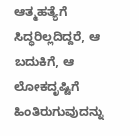ಆತ್ಮಹತ್ಯೆಗೆ ಸಿದ್ಧರಿಲ್ಲದಿದ್ದರೆ, ಆ ಬದುಕಿಗೆ, ಆ ಲೋಕದೃಷ್ಟಿಗೆ ಹಿಂತಿರುಗುವುದನ್ನು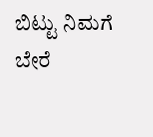ಬಿಟ್ಟು ನಿಮಗೆ ಬೇರೆ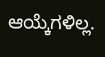ಆಯ್ಕೆಗಳಿಲ್ಲ.